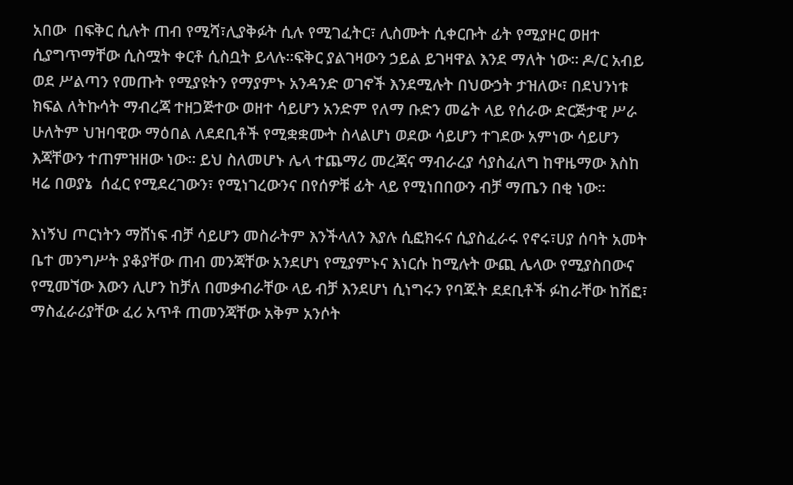አበው  በፍቅር ሲሉት ጠብ የሚሻ፣ሊያቅፉት ሲሉ የሚገፈትር፣ ሊስሙት ሲቀርቡት ፊት የሚያዞር ወዘተ ሲያግጥማቸው ሲስሟት ቀርቶ ሲስቧት ይላሉ፡፡ፍቅር ያልገዛውን ኃይል ይገዛዋል እንደ ማለት ነው፡፡ ዶ/ር አብይ ወደ ሥልጣን የመጡት የሚያዩትን የማያምኑ አንዳንድ ወገኖች እንደሚሉት በህውኃት ታዝለው፣ በደህንነቱ ክፍል ለትኩሳት ማብረጃ ተዘጋጅተው ወዘተ ሳይሆን አንድም የለማ ቡድን መሬት ላይ የሰራው ድርጅታዊ ሥራ ሁለትም ህዝባዊው ማዕበል ለደደቢቶች የሚቋቋሙት ስላልሆነ ወደው ሳይሆን ተገደው አምነው ሳይሆን እጃቸውን ተጠምዝዘው ነው፡፡ ይህ ስለመሆኑ ሌላ ተጨማሪ መረጃና ማብራረያ ሳያስፈለግ ከዋዜማው እስከ ዛሬ በወያኔ  ሰፈር የሚደረገውን፣ የሚነገረውንና በየሰዎቹ ፊት ላይ የሚነበበውን ብቻ ማጤን በቂ ነው፡፡

እነኝህ ጦርነትን ማሸነፍ ብቻ ሳይሆን መስራትም እንችላለን እያሉ ሲፎክሩና ሲያስፈራሩ የኖሩ፣ሀያ ሰባት አመት ቤተ መንግሥት ያቆያቸው ጠብ መንጃቸው አንደሆነ የሚያምኑና እነርሱ ከሚሉት ውጪ ሌላው የሚያስበውና የሚመኘው እውን ሊሆን ከቻለ በመቃብራቸው ላይ ብቻ እንደሆነ ሲነግሩን የባጁት ደደቢቶች ፉከራቸው ከሽፎ፣ ማስፈራሪያቸው ፈሪ አጥቶ ጠመንጃቸው አቅም አንሶት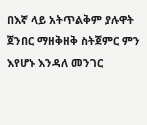በእኛ ላይ አትጥልቅም ያሉዋት ጀንበር ማዘቅዘቅ ስትጀምር ምን እየሆኑ እንዳለ መንገር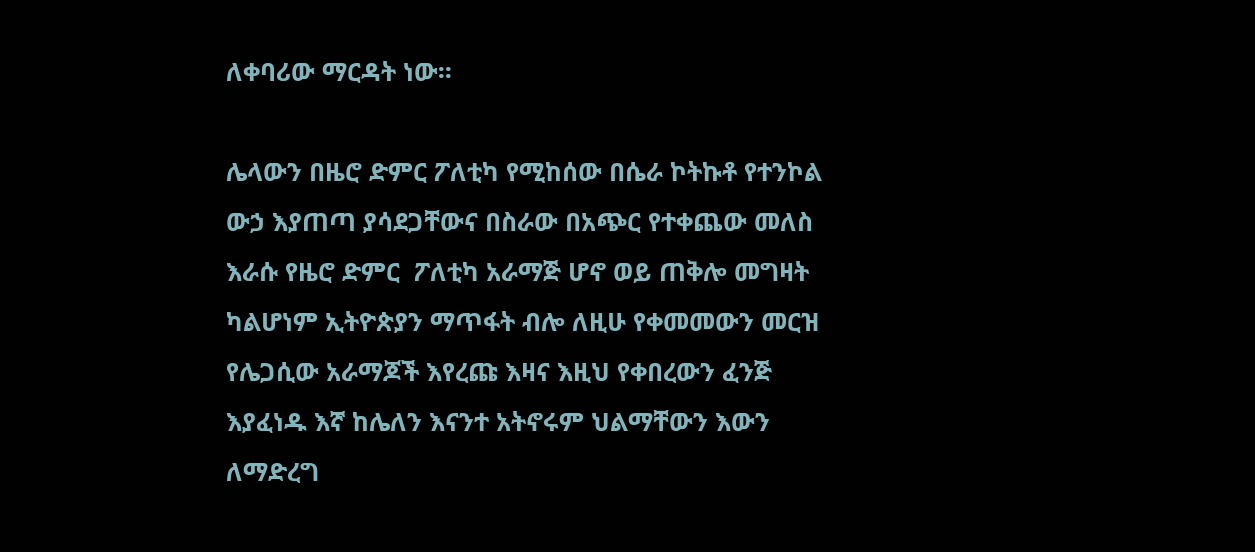ለቀባሪው ማርዳት ነው፡፡

ሌላውን በዜሮ ድምር ፖለቲካ የሚከሰው በሴራ ኮትኩቶ የተንኮል ውኃ እያጠጣ ያሳደጋቸውና በስራው በአጭር የተቀጨው መለስ እራሱ የዜሮ ድምር  ፖለቲካ አራማጅ ሆኖ ወይ ጠቅሎ መግዛት ካልሆነም ኢትዮጵያን ማጥፋት ብሎ ለዚሁ የቀመመውን መርዝ የሌጋሲው አራማጆች እየረጩ እዛና እዚህ የቀበረውን ፈንጅ እያፈነዱ እኛ ከሌለን እናንተ አትኖሩም ህልማቸውን እውን ለማድረግ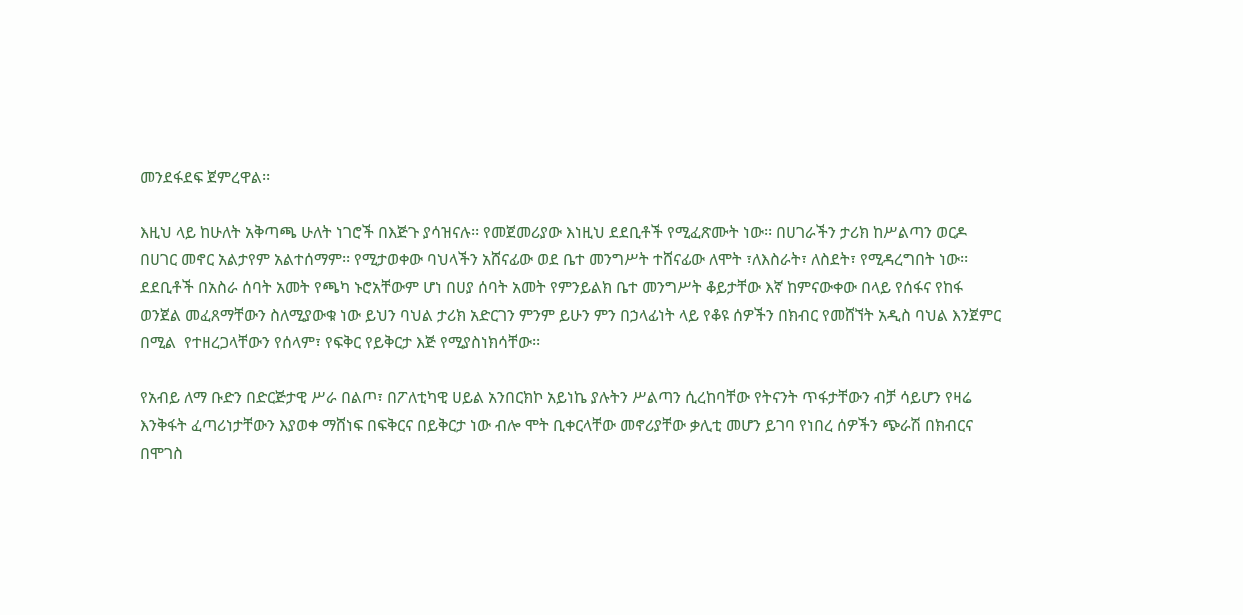መንደፋደፍ ጀምረዋል፡፡

እዚህ ላይ ከሁለት አቅጣጫ ሁለት ነገሮች በእጅጉ ያሳዝናሉ፡፡ የመጀመሪያው እነዚህ ደደቢቶች የሚፈጽሙት ነው፡፡ በሀገራችን ታሪክ ከሥልጣን ወርዶ በሀገር መኖር አልታየም አልተሰማም፡፡ የሚታወቀው ባህላችን አሸናፊው ወደ ቤተ መንግሥት ተሸናፊው ለሞት ፣ለእስራት፣ ለስደት፣ የሚዳረግበት ነው፡፡ደደቢቶች በአስራ ሰባት አመት የጫካ ኑሮአቸውም ሆነ በሀያ ሰባት አመት የምንይልክ ቤተ መንግሥት ቆይታቸው እኛ ከምናውቀው በላይ የሰፋና የከፋ ወንጀል መፈጸማቸውን ስለሚያውቁ ነው ይህን ባህል ታሪክ አድርገን ምንም ይሁን ምን በኃላፊነት ላይ የቆዩ ሰዎችን በክብር የመሸኘት አዲስ ባህል እንጀምር በሚል  የተዘረጋላቸውን የሰላም፣ የፍቅር የይቅርታ እጅ የሚያስነክሳቸው፡፡

የአብይ ለማ ቡድን በድርጅታዊ ሥራ በልጦ፣ በፖለቲካዊ ሀይል አንበርክኮ አይነኬ ያሉትን ሥልጣን ሲረከባቸው የትናንት ጥፋታቸውን ብቻ ሳይሆን የዛሬ እንቅፋት ፈጣሪነታቸውን እያወቀ ማሸነፍ በፍቅርና በይቅርታ ነው ብሎ ሞት ቢቀርላቸው መኖሪያቸው ቃሊቲ መሆን ይገባ የነበረ ሰዎችን ጭራሽ በክብርና በሞገስ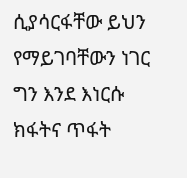ሲያሳርፋቸው ይህን የማይገባቸውን ነገር ግን እንደ እነርሱ ክፋትና ጥፋት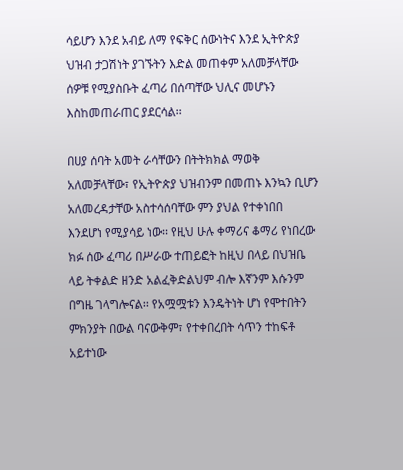ሳይሆን እንደ አብይ ለማ የፍቅር ሰውነትና እንደ ኢትዮጵያ ህዝብ ታጋሽነት ያገኙትን እድል መጠቀም አለመቻላቸው ሰዎቹ የሚያስቡት ፈጣሪ በሰጣቸው ህሊና መሆኑን እስከመጠራጠር ያደርሳል፡፡

በሀያ ሰባት አመት ራሳቸውን በትትክክል ማወቅ አለመቻላቸው፣ የኢትዮጵያ ህዝብንም በመጠኑ እንኳን ቢሆን አለመረዳታቸው አስተሳሰባቸው ምን ያህል የተቀነበበ እንደሆነ የሚያሳይ ነው፡፡ የዚህ ሁሉ ቀማሪና ቆማሪ የነበረው ክፉ ሰው ፈጣሪ በሥራው ተጠይፎት ከዚህ በላይ በህዝቤ ላይ ትቀልድ ዘንድ አልፈቅድልህም ብሎ እኛንም እሱንም በግዜ ገላግሎናል፡፡ የአሟሟቱን እንዴትነት ሆነ የሞተበትን ምክንያት በውል ባናውቅም፣ የተቀበረበት ሳጥን ተከፍቶ አይተነው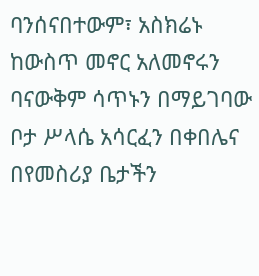ባንሰናበተውም፣ አስክሬኑ ከውስጥ መኖር አለመኖሩን ባናውቅም ሳጥኑን በማይገባው ቦታ ሥላሴ አሳርፈን በቀበሌና በየመስሪያ ቤታችን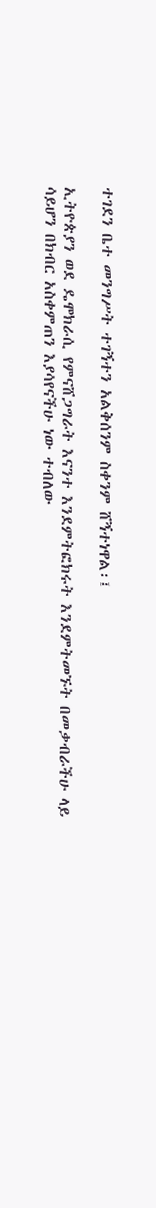ተገደን ቤተ መንግሥት ተገኝተን አልቅሰንም ስቀንም ሸኝተነዋል፡፤

ኢትዮጵያን ወደ ዴሞክራሲ የምናሸጋግራት እናንተ እንደምትፎክሩት እንደምትመኙት በመቃብራችሁ ላይ ሳይሆን በክብር አስቀምጠን እያሳየናችሁ ነው ተብለው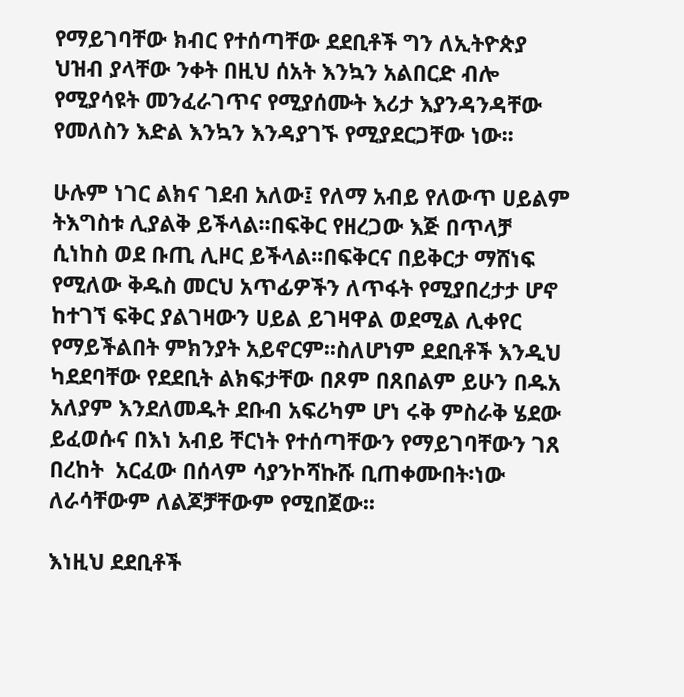የማይገባቸው ክብር የተሰጣቸው ደደቢቶች ግን ለኢትዮጵያ ህዝብ ያላቸው ንቀት በዚህ ሰአት እንኳን አልበርድ ብሎ የሚያሳዩት መንፈራገጥና የሚያሰሙት እሪታ እያንዳንዳቸው የመለስን እድል እንኳን እንዳያገኙ የሚያደርጋቸው ነው፡፡

ሁሉም ነገር ልክና ገደብ አለው፤ የለማ አብይ የለውጥ ሀይልም ትእግስቱ ሊያልቅ ይችላል፡፡በፍቅር የዘረጋው እጅ በጥላቻ ሲነከስ ወደ ቡጢ ሊዞር ይችላል፡፡በፍቅርና በይቅርታ ማሸነፍ የሚለው ቅዱስ መርህ አጥፊዎችን ለጥፋት የሚያበረታታ ሆኖ ከተገኘ ፍቅር ያልገዛውን ሀይል ይገዛዋል ወደሚል ሊቀየር የማይችልበት ምክንያት አይኖርም፡፡ስለሆነም ደደቢቶች እንዲህ ካደደባቸው የደደቢት ልክፍታቸው በጾም በጸበልም ይሁን በዱአ አለያም እንደለመዱት ደቡብ አፍሪካም ሆነ ሩቅ ምስራቅ ሄደው ይፈወሱና በእነ አብይ ቸርነት የተሰጣቸውን የማይገባቸውን ገጸ በረከት  አርፈው በሰላም ሳያንኮሻኩሹ ቢጠቀሙበት፡ነው ለራሳቸውም ለልጆቻቸውም የሚበጀው፡፡

እነዚህ ደደቢቶች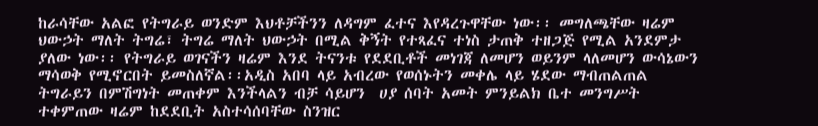ከራሳቸው አልፎ የትግራይ ወንድም እህቶቻችንን ለዳግም ፈተና እየዳረጉዋቸው ነው፡፡ መግለጫቸው ዛሬም ህውኃት ማለት ትግሬ፣ ትግሬ ማለት ህውኃት በሚል ቅኝት የተጻፈና ተነስ ታጠቅ ተዘጋጅ የሚል አንደምታ ያለው ነው፡፡ የትግራይ ወገናችን ዛሬም እንደ ትናንቱ የደደቢቶች መነገጃ ለመሆን ወይንም ላለመሆን ውሳኔውን ማሳወቅ የሚኖርበት ይመስለኛል፡፡አዲስ አበባ ላይ አብረው የወሰኑትን መቀሌ ላይ ሄደው ማብጠልጠል ትግራይን በምሽግነት መጠቀም እንችላልን ብቻ ሳይሆን  ሀያ ሰባት አመት ምንይልክ ቤተ መንግሥት ተቀምጠው ዛሬም ከደደቢት አስተሳሰባቸው ስንዝር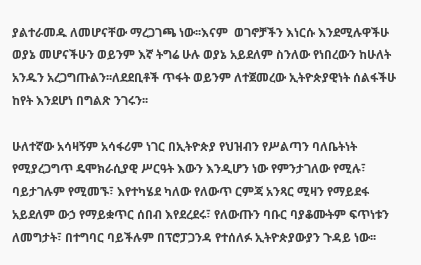ያልተራመዱ ለመሆናቸው ማረጋገጫ ነው፡፡እናም  ወገኖቻችን እነርሱ እንደሚሉዋችሁ ወያኔ መሆናችሁን ወይንም እኛ ትግሬ ሁሉ ወያኔ አይደለም ስንለው የነበረውን ከሁለት አንዱን አረጋግጡልን፡፡ለደደቢቶች ጥፋት ወይንም ለተጀመረው ኢትዮጵያዊነት ሰልፋችሁ ከየት እንደሆነ በግልጽ ንገሩን፡፡

ሁለተኛው አሳዛኝም አሳፋሪም ነገር በኢትዮጵያ የህዝብን የሥልጣን ባለቤትነት የሚያረጋግጥ ዴሞክራሲያዊ ሥርዓት እውን እንዲሆን ነው የምንታገለው የሚሉ፣ ባይታገሉም የሚመኙ፣ እየተካሄደ ካለው የለውጥ ርምጃ አንጻር ሚዛን የማይደፋ አይደለም ውኃ የማይቋጥር ሰበብ እየደረደሩ፣ የለውጡን ባቡር ባያቆሙትም ፍጥነቱን ለመግታት፣ በተግባር ባይችሉም በፕሮፓጋንዳ የተሰለፉ ኢትዮጵያውያን ጉዳይ ነው፡፡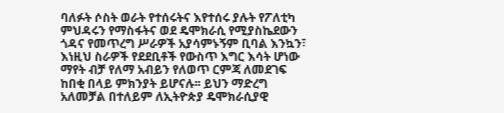ባለፉት ሶስት ወራት የተሰሩትና እየተሰሩ ያሉት የፖለቲካ ምህዳሩን የማስፋትና ወደ ዴሞክራሲ የሚያስኬደውን ጎዳና የመጥረግ ሥራዎች አያሳምኑኝም ቢባል እንኳን፣ እነዚህ ስራዎች የደደቢቶች የውስጥ እግር እሳት ሆነው ማየት ብቻ የለማ አብይን የለወጥ ርምጃ ለመደገፍ ከበቂ በላይ ምክንያት ይሆናሉ፡፡ ይህን ማድረግ አለመቻል በተለይም ለኢትዮጵያ ዴሞክራሲያዊ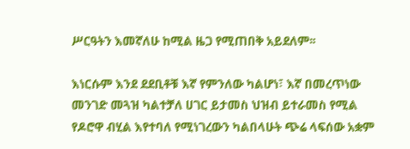ሥርዓትን እመኛለሁ ከሚል ዜጋ የሚጠበቅ አይደለም፡፡

እነርሱም እንደ ደደቢቶቹ እኛ የምንለው ካልሆነ፣ እኛ በመረጥነው መንገድ መጓዝ ካልተቻለ ሀገር ይታመስ ህዝብ ይተራመስ የሚል የዶሮዋ ብሂል እየተባለ የሚነገረውን ካልበላሁት ጭሬ ላፍሰው አቋም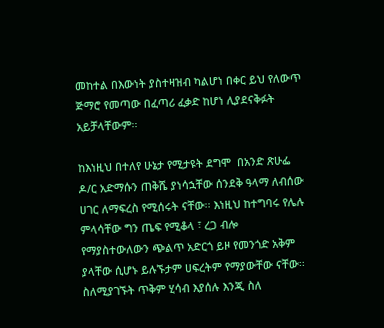መከተል በእውነት ያስተዛዝብ ካልሆነ በቀር ይህ የለውጥ ጅማሮ የመጣው በፈጣሪ ፈቃድ ከሆነ ሊያደናቅፉት አይቻላቸውም፡፡

ከእነዚህ በተለየ ሁኔታ የሚታዩት ደግሞ  በአንድ ጽሁፌ ዶ/ር አድማሱን ጠቅሼ ያነሳኋቸው ሰንደቅ ዓላማ ለብሰው ሀገር ለማፍረስ የሚሰሩት ናቸው፡፡ እነዚህ ከተግባሩ የሌሉ ምላሳቸው ግን ጤፍ የሚቆላ ፣ ረጋ ብሎ የማያስተውለውን ጭልጥ አድርጎ ይዞ የመንጎድ አቅም ያላቸው ሲሆኑ ይሉኙታም ሀፍረትም የማያውቸው ናቸው፡፡ ስለሚያገኙት ጥቅም ሂሳብ እያሰሉ እንጂ ስለ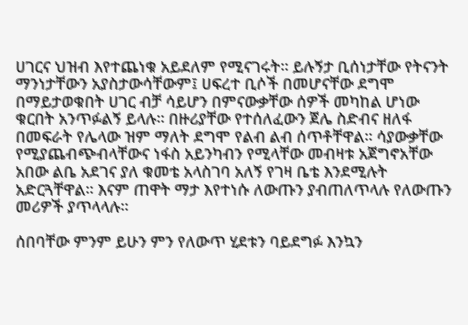ሀገርና ህዝብ እየተጨነቁ አይደለም የሚናገሩት፡፡ ይሉኝታ ቢሰነታቸው የትናንት ማንነታቸውን አያስታውሳቸውም፤ ሀፍረተ ቢሶች በመሆናቸው ደግሞ በማይታወቁበት ሀገር ብቻ ሳይሆን በምናውቃቸው ሰዎች መካከል ሆነው ቁርበት አንጥፉልኝ ይላሉ፡፡ በዙሪያቸው የተሰለፈውን ጀሌ ስድብና ዘለፋ በመፍራት የሌላው ዝም ማለት ደግሞ የልብ ልብ ሰጥቶቸዋል፡፡ ሳያውቃቸው የሚያጨብጭብላቸውና ነፋስ አይንካብን የሚላቸው መብዛቱ አጀግኖአቸው አበው ልቤ አደገና ያለ ቁመቴ አላስገባ አለኝ የገዛ ቤቴ እንደሚሉት አድርጓቸዋል፡፡ እናም ጠዋት ማታ እየተነሱ ለውጡን ያብጠለጥላሉ የለውጡን መሪዎች ያጥላላሉ፡፡

ሰበባቸው ምንም ይሁን ምን የለውጥ ሂደቱን ባይደግፉ እንኳን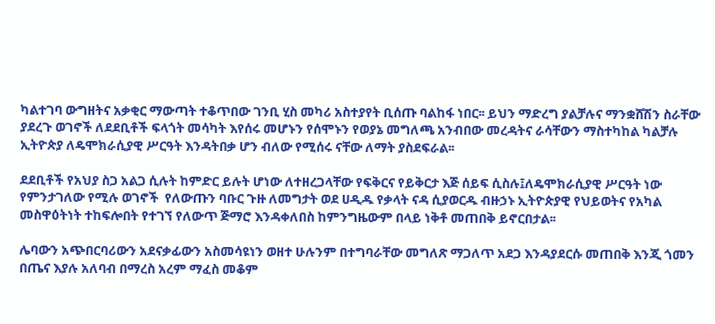ካልተገባ ውግዘትና አቃቂር ማውጣት ተቆጥበው ገንቢ ሂስ መካሪ አስተያየት ቢሰጡ ባልከፋ ነበር፡፡ ይህን ማድረግ ያልቻሉና ማንቋሸሽን ስራቸው ያደረጉ ወገኖች ለደደቢቶች ፍላጎት መሳካት እየሰሩ መሆኑን የሰሞኑን የወያኔ መግለጫ አንብበው መረዳትና ራሳቸውን ማስተካከል ካልቻሉ ኢትዮጵያ ለዴሞክራሲያዊ ሥርዓት እንዳትበቃ ሆን ብለው የሚሰሩ ናቸው ለማት ያስደፍራል፡፡

ደደቢቶች የአህያ ስጋ አልጋ ሲሉት ከምድር ይሉት ሆነው ለተዘረጋላቸው የፍቅርና የይቅርታ እጅ ሰይፍ ሲስሉ፤ለዴሞክራሲያዊ ሥርዓት ነው የምንታገለው የሚሉ ወገኖች  የለውጡን ባቡር ጉዙ ለመግታት ወደ ሀዲዱ የቃላት ናዳ ሲያወርዱ ብዙኃኑ ኢትዮጵያዊ የህይወትና የአካል መስዋዕትነት ተከፍሎበት የተገኘ የለውጥ ጅማሮ እንዳቀለበስ ከምንግዜውም በላይ ነቅቶ መጠበቅ ይኖርበታል፡፡

ሌባውን አጭበርባሪውን አደናቃፊውን አስመሳዩነን ወዘተ ሁሉንም በተግባራቸው መግለጽ ማጋለጥ አደጋ እንዳያደርሱ መጠበቅ እንጂ ጎመን በጤና እያሉ አለባብ በማረስ አረም ማፈስ መቆም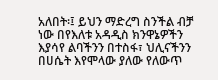አለበት፡፤ ይህን ማድረግ ስንችል ብቻ ነው በየእለቱ አዳዲስ ክንዋኔዎችን እያሳየ ልባችንን በተስፋ፣ ህሊናችንን በሀሴት እየሞላው ያለው የለውጥ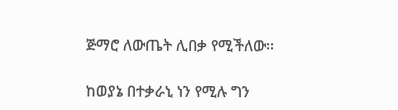ጅማሮ ለውጤት ሊበቃ የሚችለው፡፡

ከወያኔ በተቃራኒ ነን የሚሉ ግን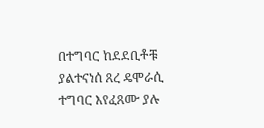በተግባር ከደደቢቶቹ ያልተናነሰ ጸረ ዴሞራሲ ተግባር እየፈጸሙ ያሉ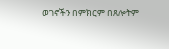ወገኖችን በምክርም በጸሎትም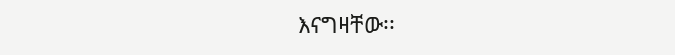እናግዛቸው፡፡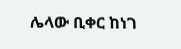ሌላው ቢቀር ከነገ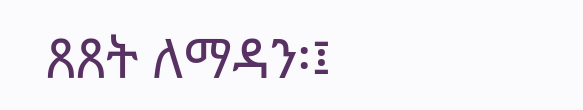ጸጸት ለማዳን፡፤